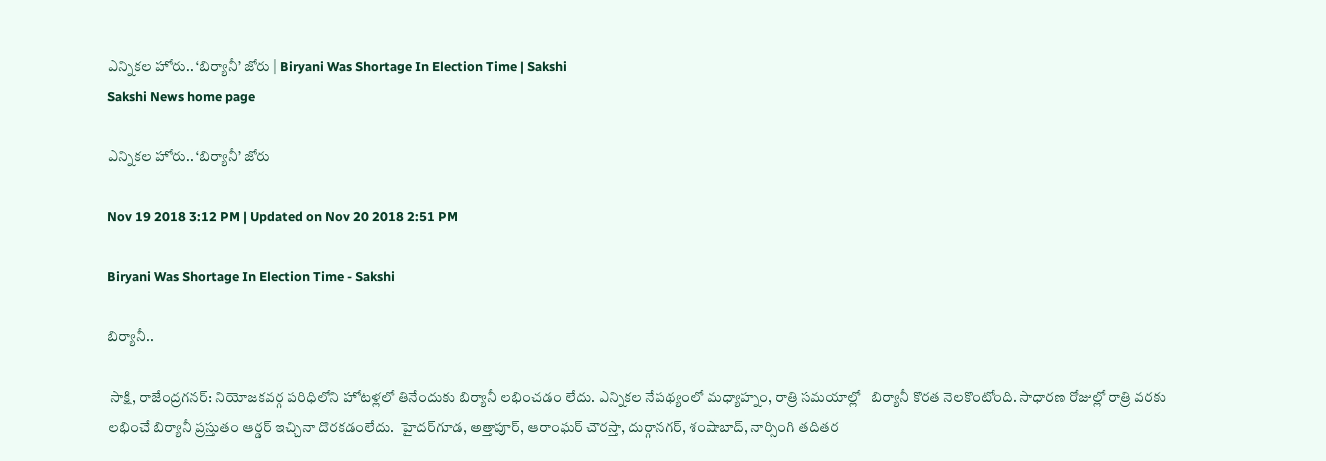ఎన్నికల హోరు.. ‘బిర్యానీ’ జోరు | Biryani Was Shortage In Election Time | Sakshi
Sakshi News home page

ఎన్నికల హోరు.. ‘బిర్యానీ’ జోరు

Nov 19 2018 3:12 PM | Updated on Nov 20 2018 2:51 PM

Biryani Was Shortage In Election Time - Sakshi

బిర్యానీ..

 సాక్షి, రాజేంద్రగనర్‌: నియోజకవర్గ పరిధిలోని హోటళ్లలో తినేందుకు బిర్యానీ లభించడం లేదు. ఎన్నికల నేపథ్యంలో మధ్యాహ్నం, రాత్రి సమయాల్లో   బిర్యానీ కొరత నెలకొంటోంది. సాధారణ రోజుల్లో రాత్రి వరకు లభించే బిర్యానీ ప్రస్తుతం ఆర్డర్‌ ఇచ్చినా దొరకడంలేదు.  హైదర్‌గూడ, అత్తాపూర్, ఆరాంఘర్‌ చౌరస్తా, దుర్గానగర్, శంషాబాద్, నార్సింగి తదితర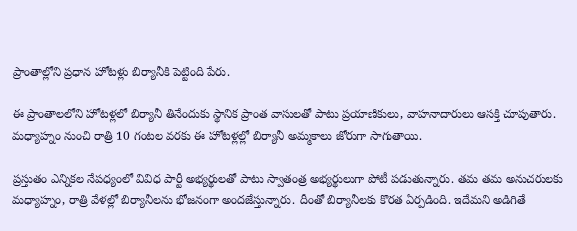ప్రాంతాల్లోని ప్రధాన హోటళ్లు బిర్యానీకి పెట్టింది పేరు.

ఈ ప్రాంతాలలోని హోటళ్లలో బిర్యానీ తినేందుకు స్థానిక ప్రాంత వాసులతో పాటు ప్రయాణికులు, వాహనాదారులు ఆసక్తి చూపుతారు. మధ్యాహ్నం నుంచి రాత్రి 10 గంటల వరకు ఈ హోటళ్లల్లో బిర్యానీ అమ్మకాలు జోరుగా సాగుతాయి.

ప్రస్తుతం ఎన్నికల నేపధ్యంలో వివిధ పార్టీ అభ్యర్థులతో పాటు స్వాతంత్ర అభ్యర్థులుగా పోటీ పడుతున్నారు. తమ తమ అనుచరులకు మధ్యాహ్నం, రాత్రి వేళల్లో బిర్యానీలను భోజనంగా అందజేస్తున్నారు. దీంతో బిర్యానీలకు కొరత ఏర్పడింది. ఇదేమని అడిగితే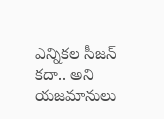ఎన్నికల సీజన్‌ కదా.. అని యజమానులు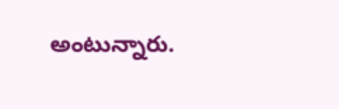అంటున్నారు.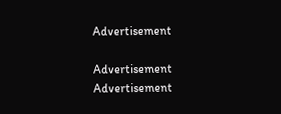Advertisement

Advertisement
Advertisement